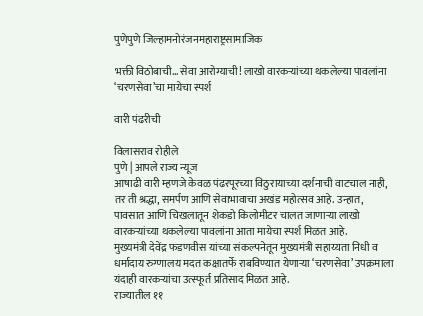पुणेपुणे जिल्हामनोरंजनमहाराष्ट्रसामाजिक

भक्ती विठोबाची… सेवा आरोग्याची! लाखो वारकऱ्यांच्या थकलेल्या पावलांना ‘चरणसेवा’चा मायेचा स्पर्श

वारी पंढरीची

विलासराव रोहीले
पुणे | आपले राज्य न्यूज
आषाढी वारी म्हणजे केवळ पंढरपूरच्या विठुरायाच्या दर्शनाची वाटचाल नाही, तर ती श्रद्धा, समर्पण आणि सेवाभावाचा अखंड महोत्सव आहे. उन्हात, पावसात आणि चिखलातून शेकडो किलोमीटर चालत जाणाऱ्या लाखो वारकऱ्यांच्या थकलेल्या पावलांना आता मायेचा स्पर्श मिळत आहे.
मुख्यमंत्री देवेंद्र फडणवीस यांच्या संकल्पनेतून मुख्यमंत्री सहाय्यता निधी व धर्मादाय रुग्णालय मदत कक्षातर्फे राबविण्यात येणाऱ्या ‘चरणसेवा’ उपक्रमाला यंदाही वारकऱ्यांचा उत्स्फूर्त प्रतिसाद मिळत आहे.
राज्यातील ११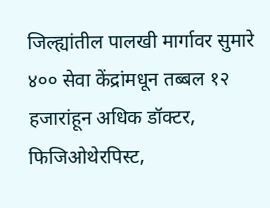जिल्ह्यांतील पालखी मार्गावर सुमारे ४०० सेवा केंद्रांमधून तब्बल १२ हजारांहून अधिक डॉक्टर, फिजिओथेरपिस्ट,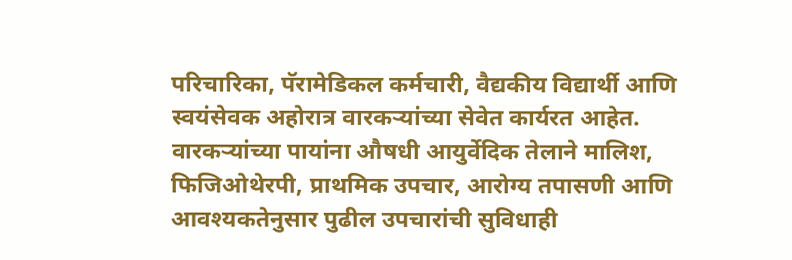परिचारिका, पॅरामेडिकल कर्मचारी, वैद्यकीय विद्यार्थी आणि स्वयंसेवक अहोरात्र वारकऱ्यांच्या सेवेत कार्यरत आहेत. वारकऱ्यांच्या पायांना औषधी आयुर्वेदिक तेलाने मालिश, फिजिओथेरपी, प्राथमिक उपचार, आरोग्य तपासणी आणि आवश्यकतेनुसार पुढील उपचारांची सुविधाही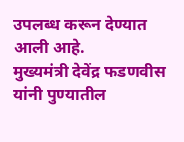उपलब्ध करून देण्यात आली आहे.
मुख्यमंत्री देवेंद्र फडणवीस यांनी पुण्यातील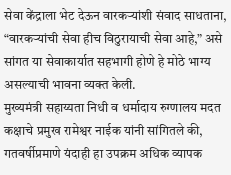सेवा केंद्राला भेट देऊन वारकऱ्यांशी संवाद साधताना, “वारकऱ्यांची सेवा हीच विठुरायाची सेवा आहे,” असे सांगत या सेवाकार्यात सहभागी होणे हे मोठे भाग्य असल्याची भावना व्यक्त केली.
मुख्यमंत्री सहाय्यता निधी व धर्मादाय रुग्णालय मदत कक्षाचे प्रमुख रामेश्वर नाईक यांनी सांगितले की, गतवर्षीप्रमाणे यंदाही हा उपक्रम अधिक व्यापक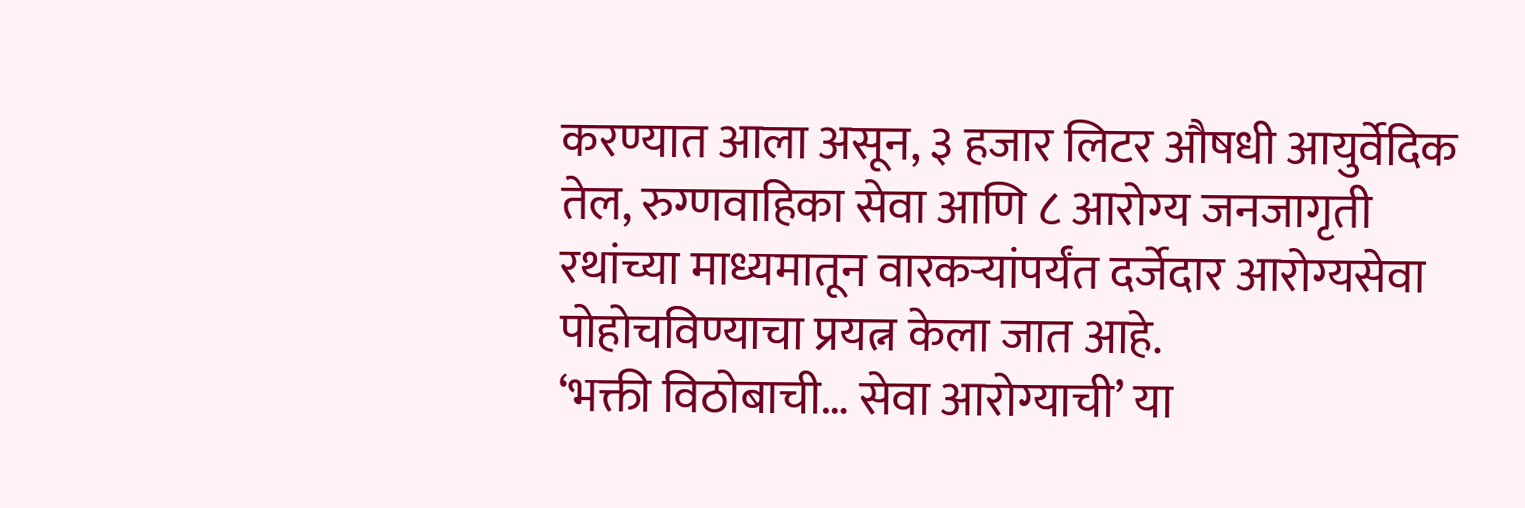करण्यात आला असून, ३ हजार लिटर औषधी आयुर्वेदिक तेल, रुग्णवाहिका सेवा आणि ८ आरोग्य जनजागृती रथांच्या माध्यमातून वारकऱ्यांपर्यंत दर्जेदार आरोग्यसेवा पोहोचविण्याचा प्रयत्न केला जात आहे.
‘भक्ती विठोबाची… सेवा आरोग्याची’ या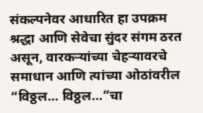संकल्पनेवर आधारित हा उपक्रम श्रद्धा आणि सेवेचा सुंदर संगम ठरत असून, वारकऱ्यांच्या चेहऱ्यावरचे समाधान आणि त्यांच्या ओठांवरील “विठ्ठल… विठ्ठल…”चा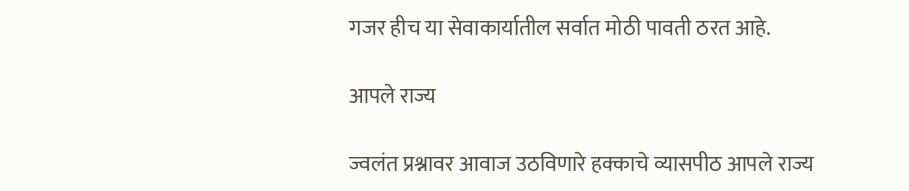गजर हीच या सेवाकार्यातील सर्वात मोठी पावती ठरत आहे.

आपले राज्य

ज्वलंत प्रश्नावर आवाज उठविणारे हक्काचे व्यासपीठ आपले राज्य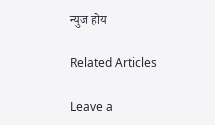न्युज होय

Related Articles

Leave a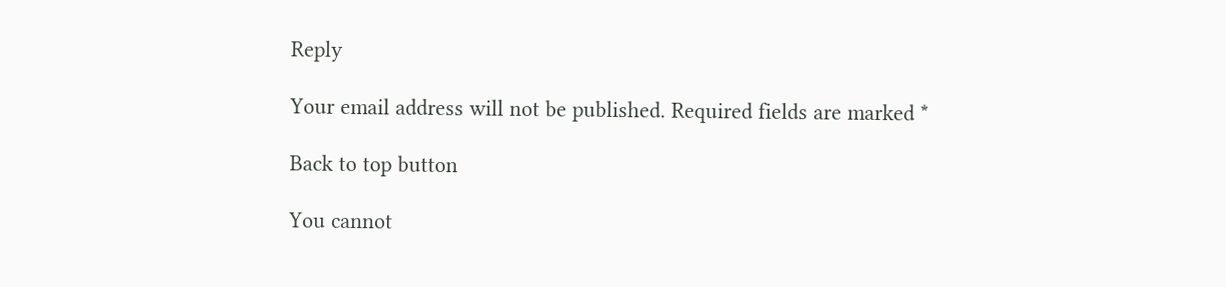Reply

Your email address will not be published. Required fields are marked *

Back to top button

You cannot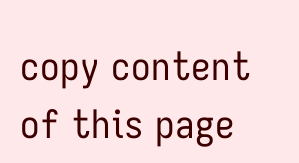copy content of this page